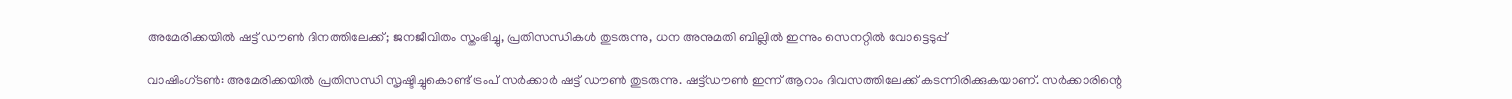അമേരിക്കയില്‍ ഷട്ട് ഡൗണ്‍ ദിനത്തിലേക്ക്; ജനജീവിതം സ്തംഭിച്ചു, പ്രതിസന്ധികള്‍ തുടരുന്നു, ധന അനുമതി ബില്ലില്‍ ഇന്നും സെനറ്റില്‍ വോട്ടെടുപ്പ്

വാഷിംഗ്ടൺ: അമേരിക്കയില്‍ പ്രതിസന്ധി സൃഷ്ടിച്ചുകൊണ്ട് ട്രംപ് സര്‍ക്കാര്‍ ഷട്ട് ഡൗണ്‍ തുടരുന്നു. ഷട്ട്ഡൗണ്‍ ഇന്ന് ആറാം ദിവസത്തിലേക്ക് കടന്നിരിക്കുകയാണ്. സര്‍ക്കാരിന്റെ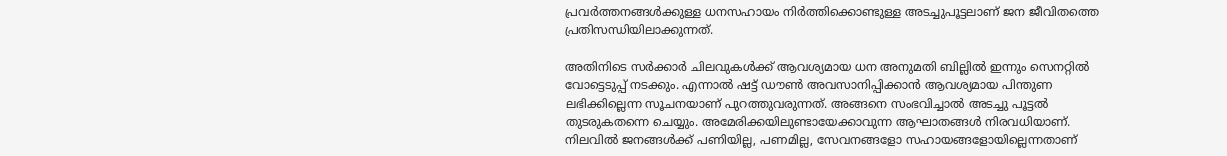പ്രവര്‍ത്തനങ്ങള്‍ക്കുള്ള ധനസഹായം നിര്‍ത്തിക്കൊണ്ടുള്ള അടച്ചുപൂട്ടലാണ് ജന ജീവിതത്തെ പ്രതിസന്ധിയിലാക്കുന്നത്.

അതിനിടെ സര്‍ക്കാര്‍ ചിലവുകള്‍ക്ക് ആവശ്യമായ ധന അനുമതി ബില്ലില്‍ ഇന്നും സെനറ്റില്‍ വോട്ടെടുപ്പ് നടക്കും. എന്നാല്‍ ഷട്ട് ഡൗണ്‍ അവസാനിപ്പിക്കാന്‍ ആവശ്യമായ പിന്തുണ ലഭിക്കില്ലെന്ന സൂചനയാണ് പുറത്തുവരുന്നത്. അങ്ങനെ സംഭവിച്ചാല്‍ അടച്ചു പൂട്ടല്‍ തുടരുകതന്നെ ചെയ്യും. അമേരിക്കയിലുണ്ടായേക്കാവുന്ന ആഘാതങ്ങള്‍ നിരവധിയാണ്. നിലവില്‍ ജനങ്ങള്‍ക്ക് പണിയില്ല, പണമില്ല, സേവനങ്ങളോ സഹായങ്ങളോയില്ലെന്നതാണ്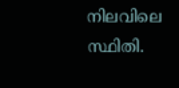നിലവിലെ സ്ഥിതി.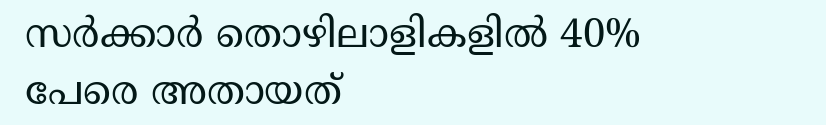സര്‍ക്കാര്‍ തൊഴിലാളികളില്‍ 40% പേരെ അതായത്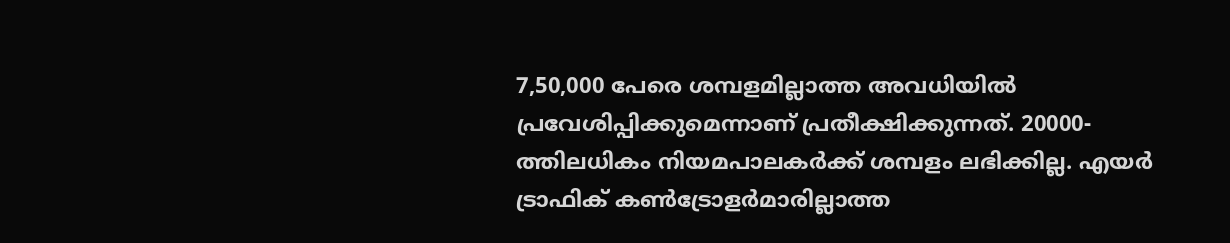7,50,000 പേരെ ശമ്പളമില്ലാത്ത അവധിയില്‍ പ്രവേശിപ്പിക്കുമെന്നാണ് പ്രതീക്ഷിക്കുന്നത്. 20000-ത്തിലധികം നിയമപാലകര്‍ക്ക് ശമ്പളം ലഭിക്കില്ല. എയര്‍ ട്രാഫിക് കണ്‍ട്രോളര്‍മാരില്ലാത്ത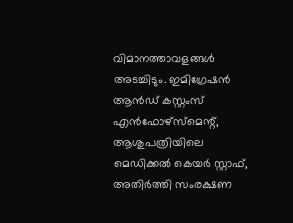വിമാനത്താവളങ്ങള്‍ അടച്ചിടും. ഇമിഗ്രേഷന്‍ ആന്‍ഡ് കസ്റ്റംസ് എന്‍ഫോഴ്സ്മെന്റ്, ആശുപത്രിയിലെ മെഡിക്കല്‍ കെയര്‍ സ്റ്റാഫ്, അതിര്‍ത്തി സംരക്ഷണ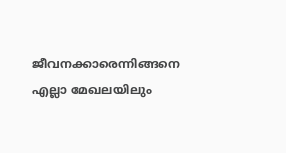ജീവനക്കാരെന്നിങ്ങനെ എല്ലാ മേഖലയിലും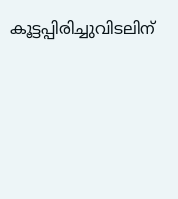കൂട്ടപ്പിരിച്ചുവിടലിന്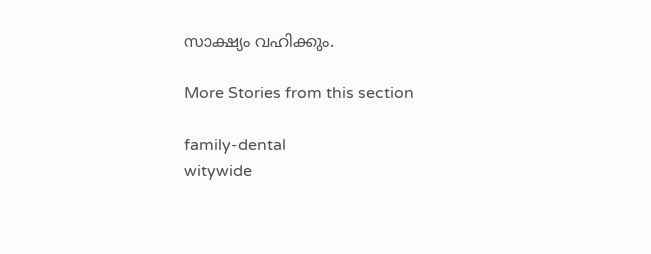സാക്ഷ്യം വഹിക്കും.

More Stories from this section

family-dental
witywide